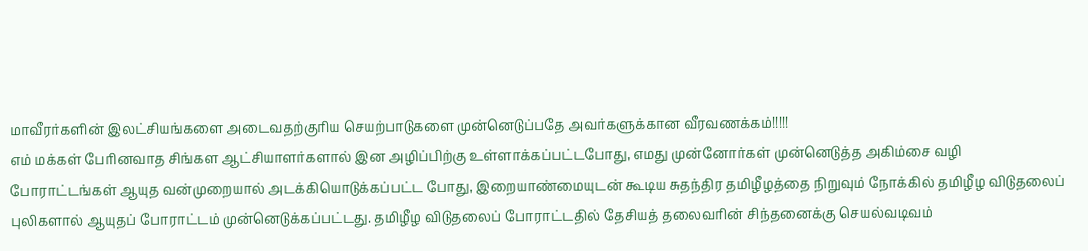மாவீரர்களின் இலட்சியங்களை அடைவதற்குரிய செயற்பாடுகளை முன்னெடுப்பதே அவர்களுக்கான வீரவணக்கம்!!!!!
எம் மக்கள் பேரினவாத சிங்கள ஆட்சியாளர்களால் இன அழிப்பிற்கு உள்ளாக்கப்பட்டபோது, எமது முன்னோர்கள் முன்னெடுத்த அகிம்சை வழி போராட்டங்கள் ஆயுத வன்முறையால் அடக்கியொடுக்கப்பட்ட போது, இறையாண்மையுடன் கூடிய சுதந்திர தமிழீழத்தை நிறுவும் நோக்கில் தமிழீழ விடுதலைப் புலிகளால் ஆயுதப் போராட்டம் முன்னெடுக்கப்பட்டது. தமிழீழ விடுதலைப் போராட்டதில் தேசியத் தலைவரின் சிந்தனைக்கு செயல்வடிவம்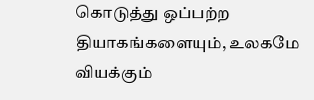கொடுத்து ஒப்பற்ற தியாகங்களையும், உலகமே வியக்கும்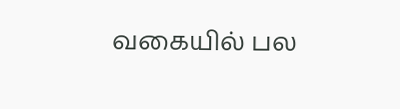வகையில் பல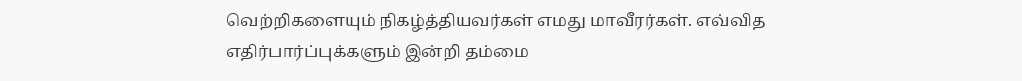வெற்றிகளையும் நிகழ்த்தியவர்கள் எமது மாவீரர்கள். எவ்வித எதிர்பார்ப்புக்களும் இன்றி தம்மை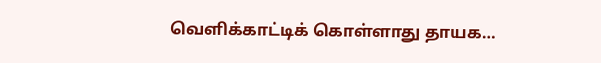வெளிக்காட்டிக் கொள்ளாது தாயக…